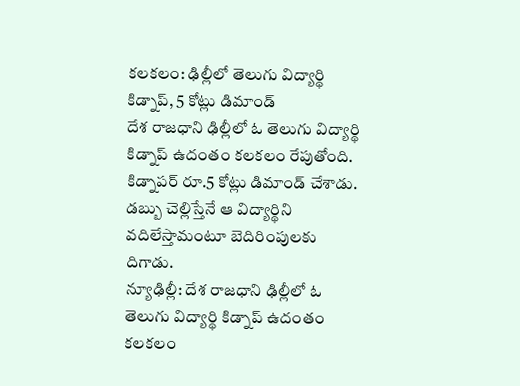కలకలం: ఢిల్లీలో తెలుగు విద్యార్థి కిడ్నాప్, 5 కోట్లు డిమాండ్
దేశ రాజధాని ఢిల్లీలో ఓ తెలుగు విద్యార్థి కిడ్నాప్ ఉదంతం కలకలం రేపుతోంది. కిడ్నాపర్ రూ.5 కోట్లు డిమాండ్ చేశాడు. డబ్బు చెల్లిస్తేనే ఆ విద్యార్థిని వదిలేస్తామంటూ బెదిరింపులకు దిగాడు.
న్యూఢిల్లీ: దేశ రాజధాని ఢిల్లీలో ఓ తెలుగు విద్యార్థి కిడ్నాప్ ఉదంతం కలకలం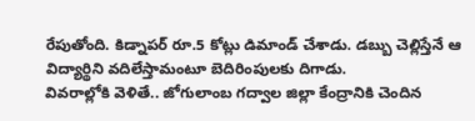రేపుతోంది. కిడ్నాపర్ రూ.5 కోట్లు డిమాండ్ చేశాడు. డబ్బు చెల్లిస్తేనే ఆ విద్యార్థిని వదిలేస్తామంటూ బెదిరింపులకు దిగాడు.
వివరాల్లోకి వెళితే.. జోగులాంబ గద్వాల జిల్లా కేంద్రానికి చెందిన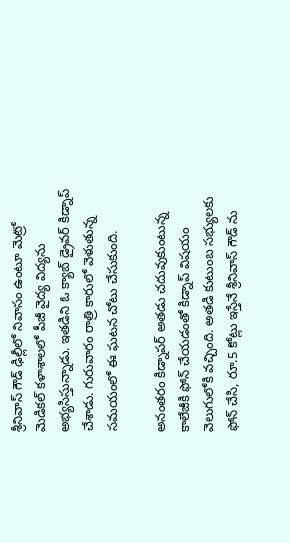శ్రీనివాస్ గౌడ్ ఢిల్లీలో నివాసం ఉంటూ మెట్రో మెడికల్ కళాశాలలో పీజీ వైద్య విద్యను అభ్యసిస్తున్నాడు. ఇతడిని ఓ క్యాబ్ డ్రైవర్ కిడ్నాప్ చేశాడు. గురువారం రాత్రి కారులో వెళుతున్న సమయంలో ఈ ఘటన చోటు చేసుకుంది.

అనంతరం కిడ్నాపర్ అతడు చదువుకుంటున్న కాలేజీకి ఫోన్ చేయడంతో కిడ్నాప్ విషయం వెలుగులోకి వచ్చింది. అతడి కుటుంబ సభ్యులకు ఫోన్ చేసి, రూ.5 కోట్లు ఇస్తేనే శ్రీనివాస్ గౌడ్ ను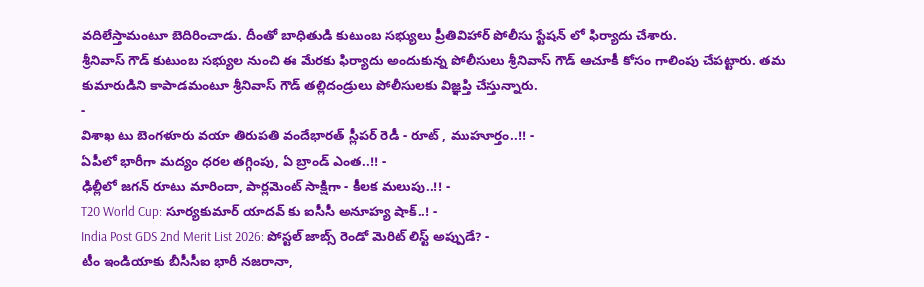వదిలేస్తామంటూ బెదిరించాడు. దీంతో బాధితుడి కుటుంబ సభ్యులు ప్రీతివిహార్ పోలీసు స్టేషన్ లో ఫిర్యాదు చేశారు.
శ్రీనివాస్ గౌడ్ కుటుంబ సభ్యుల నుంచి ఈ మేరకు ఫిర్యాదు అందుకున్న పోలీసులు శ్రీనివాస్ గౌడ్ ఆచూకీ కోసం గాలింపు చేపట్టారు. తమ కుమారుడిని కాపాడమంటూ శ్రీనివాస్ గౌడ్ తల్లిదండ్రులు పోలీసులకు విజ్ఞప్తి చేస్తున్నారు.
-
విశాఖ టు బెంగళూరు వయా తిరుపతి వందేభారత్ స్లీపర్ రెడీ - రూట్ , ముహూర్తం..!! -
ఏపీలో భారీగా మద్యం ధరల తగ్గింపు, ఏ బ్రాండ్ ఎంత..!! -
ఢిల్లీలో జగన్ రూటు మారిందా, పార్లమెంట్ సాక్షిగా - కీలక మలుపు..!! -
T20 World Cup: సూర్యకుమార్ యాదవ్ కు ఐసీసీ అనూహ్య షాక్..! -
India Post GDS 2nd Merit List 2026: పోస్టల్ జాబ్స్ రెండో మెరిట్ లిస్ట్ అప్పుడే? -
టీం ఇండియాకు బీసీసీఐ భారీ నజరానా,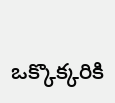ఒక్కొక్కరికి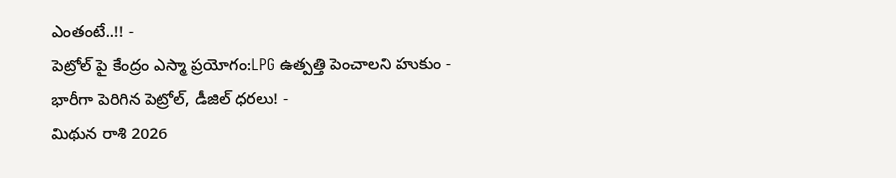ఎంతంటే..!! -
పెట్రోల్ పై కేంద్రం ఎస్మా ప్రయోగం:LPG ఉత్పత్తి పెంచాలని హుకుం -
భారీగా పెరిగిన పెట్రోల్, డీజిల్ ధరలు! -
మిథున రాశి 2026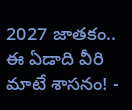2027 జాతకం.. ఈ ఏడాది వీరి మాటే శాసనం! -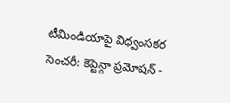టీమిండియాపై విధ్వంసకర సెంచరీ: కెప్టెన్గా ప్రమోషన్ -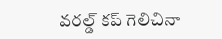వరల్డ్ కప్ గెలిచినా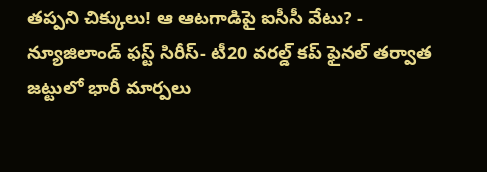తప్పని చిక్కులు! ఆ ఆటగాడిపై ఐసీసీ వేటు? -
న్యూజిలాండ్ ఫస్ట్ సిరీస్- టీ20 వరల్డ్ కప్ ఫైనల్ తర్వాత జట్టులో భారీ మార్పలు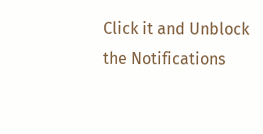Click it and Unblock the Notifications